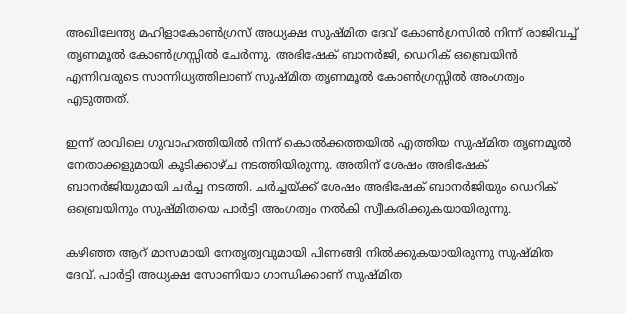അഖിലേന്ത്യ മഹിളാകോൺഗ്രസ് അധ്യക്ഷ സുഷ്മിത ദേവ് കോൺഗ്രസിൽ നിന്ന് രാജിവച്ച് തൃണമൂൽ കോൺഗ്രസ്സിൽ ചേർന്നു. അഭിഷേക് ബാനർജി, ഡെറിക് ഒബ്രെയിൻ എന്നിവരുടെ സാന്നിധ്യത്തിലാണ് സുഷ്മിത തൃണമൂൽ കോൺഗ്രസ്സിൽ അംഗത്വം എടുത്തത്.

ഇന്ന് രാവിലെ ഗുവാഹത്തിയിൽ നിന്ന് കൊൽക്കത്തയിൽ എത്തിയ സുഷ്മിത തൃണമൂൽ നേതാക്കളുമായി കൂടിക്കാഴ്ച നടത്തിയിരുന്നു. അതിന് ശേഷം അഭിഷേക് ബാനർജിയുമായി ചർച്ച നടത്തി. ചർച്ചയ്ക്ക് ശേഷം അഭിഷേക് ബാനർജിയും ഡെറിക് ഒബ്രെയിനും സുഷ്മിതയെ പാർട്ടി അംഗത്വം നൽകി സ്വീകരിക്കുകയായിരുന്നു.

കഴിഞ്ഞ ആറ് മാസമായി നേതൃത്വവുമായി പിണങ്ങി നിൽക്കുകയായിരുന്നു സുഷ്മിത ദേവ്. പാർട്ടി അധ്യക്ഷ സോണിയാ ഗാന്ധിക്കാണ് സുഷ്മിത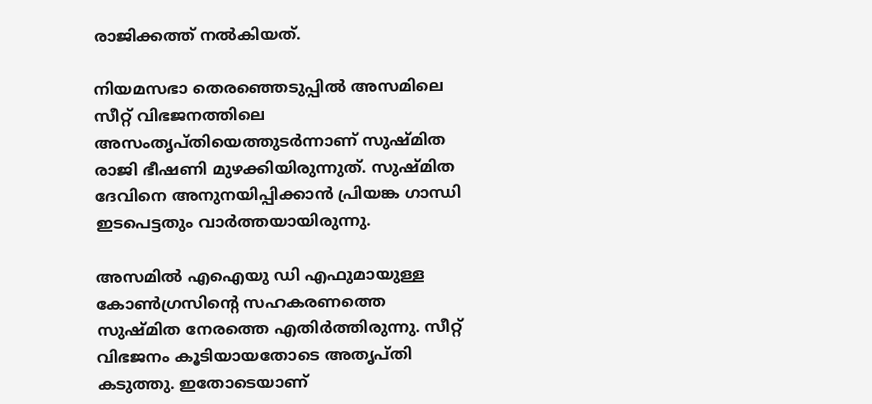രാജിക്കത്ത് നൽകിയത്.

നിയമസഭാ തെരഞ്ഞെടുപ്പിൽ അസമിലെ സീറ്റ് വിഭജനത്തിലെ അസംതൃപ്തിയെത്തുടർന്നാണ് സുഷ്മിത രാജി ഭീഷണി മുഴക്കിയിരുന്നുത്. സുഷ്മിത ദേവിനെ അനുനയിപ്പിക്കാൻ പ്രിയങ്ക ഗാന്ധി ഇടപെട്ടതും വാർത്തയായിരുന്നു.

അസമിൽ എഐയു ഡി എഫുമായുള്ള കോൺഗ്രസിന്റെ സഹകരണത്തെ സുഷ്മിത നേരത്തെ എതിർത്തിരുന്നു. സീറ്റ് വിഭജനം കൂടിയായതോടെ അതൃപ്തി കടുത്തു. ഇതോടെയാണ്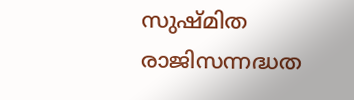സുഷ്മിത രാജിസന്നദ്ധത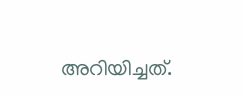അറിയിച്ചത്.